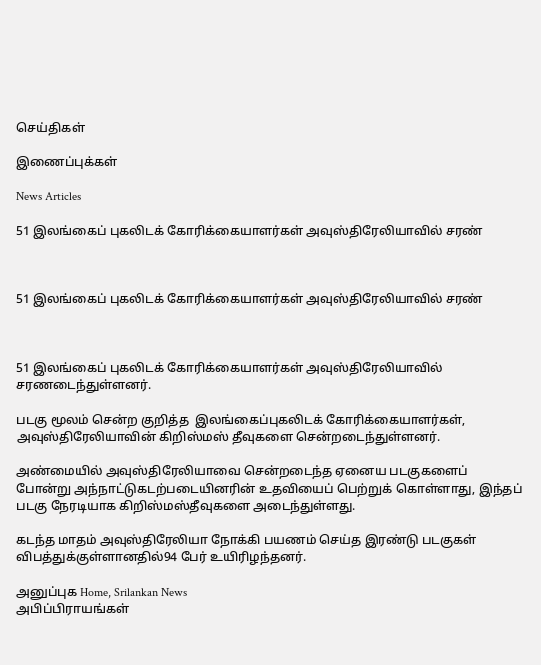செய்திகள்

இணைப்புக்கள்

News Articles

51 இலங்கைப் புகலிடக் கோரிக்கையாளர்கள் அவுஸ்திரேலியாவில் சரண்



51 இலங்கைப் புகலிடக் கோரிக்கையாளர்கள் அவுஸ்திரேலியாவில் சரண்



51 இலங்கைப் புகலிடக் கோரிக்கையாளர்கள் அவுஸ்திரேலியாவில் சரணடைந்துள்ளனர்.

படகு மூலம் சென்ற குறித்த  இலங்கைப்புகலிடக் கோரிக்கையாளர்கள், அவுஸ்திரேலியாவின் கிறிஸ்மஸ் தீவுகளை சென்றடைந்துள்ளனர்.

அண்மையில் அவுஸ்திரேலியாவை சென்றடைந்த ஏனைய படகுகளைப் போன்று அந்நாட்டுகடற்படையினரின் உதவியைப் பெற்றுக் கொள்ளாது, இந்தப் படகு நேரடியாக கிறிஸ்மஸ்தீவுகளை அடைந்துள்ளது.

கடந்த மாதம் அவுஸ்திரேலியா நோக்கி பயணம் செய்த இரண்டு படகுகள் விபத்துக்குள்ளானதில்94 பேர் உயிரிழந்தனர்.

அனுப்புக Home, Srilankan News
அபிப்பிராயங்கள்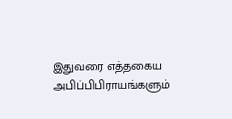இதுவரை எத்தகைய அபிப்பிபிராயங்களும்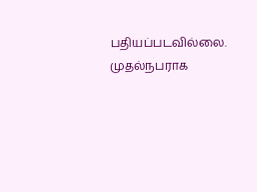பதியப்படவில்லை. முதல்நபராக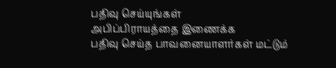பதிவு செய்யுங்கள்
அபிப்பிராயத்தை இணைக்க
பதிவு செய்த பாவனையாளர்கள் மட்டும்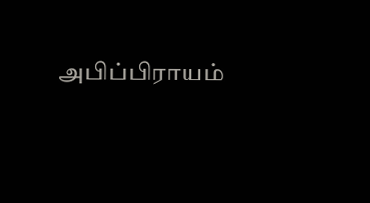அபிப்பிராயம்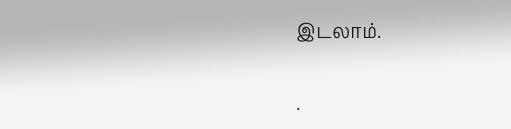இடலாம்.


.